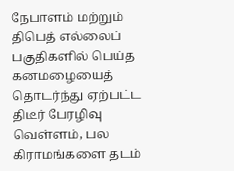நேபாளம் மற்றும் திபெத் எல்லைப் பகுதிகளில் பெய்த கனமழையைத் தொடர்ந்து ஏற்பட்ட திடீர் பேரழிவு வெள்ளம், பல கிராமங்களை தடம்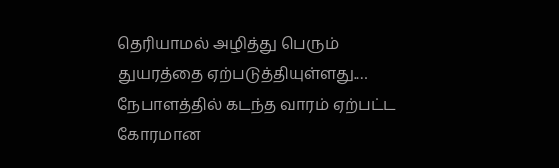தெரியாமல் அழித்து பெரும் துயரத்தை ஏற்படுத்தியுள்ளது.…
நேபாளத்தில் கடந்த வாரம் ஏற்பட்ட கோரமான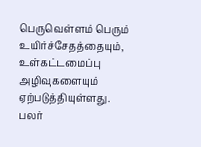பெருவெள்ளம் பெரும் உயிர்ச்சேதத்தையும், உள்கட்டமைப்பு அழிவுகளையும் ஏற்படுத்தியுள்ளது. பலர்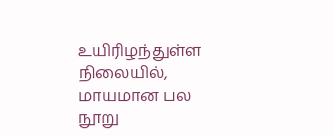உயிரிழந்துள்ள நிலையில், மாயமான பல நூறு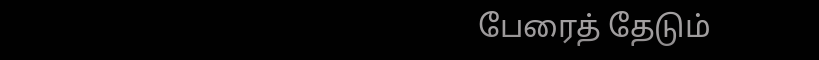பேரைத் தேடும்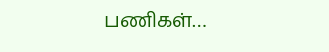பணிகள்…